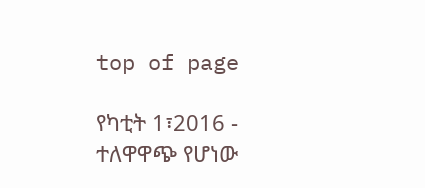top of page

የካቲት 1፣2016 - ተለዋዋጭ የሆነው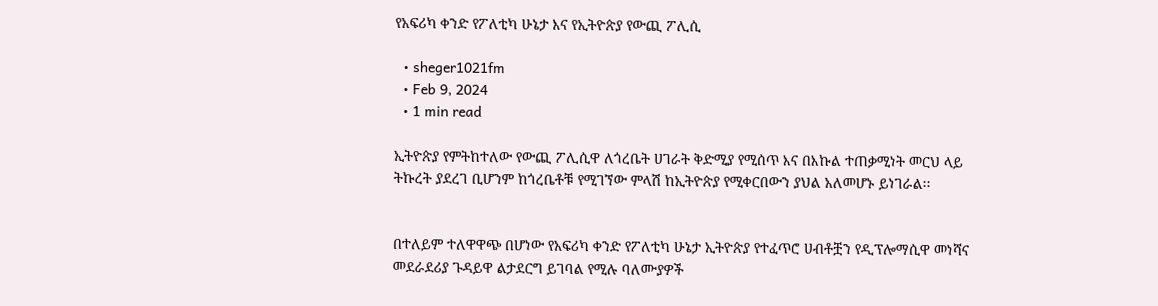የአፍሪካ ቀንድ የፖለቲካ ሁኔታ እና የኢትዮጵያ የውጪ ፖሊሲ

  • sheger1021fm
  • Feb 9, 2024
  • 1 min read

ኢትዮጵያ የምትከተለው የውጪ ፖሊሲዋ ለጎረቤት ሀገራት ቅድሚያ የሚሰጥ እና በእኩል ተጠቃሚነት መርህ ላይ ትኩረት ያደረገ ቢሆንም ከጎረቤቶቹ የሚገኘው ምላሽ ከኢትዮጵያ የሚቀርበውን ያህል አለመሆኑ ይነገራል፡፡


በተለይም ተለዋዋጭ በሆነው የአፍሪካ ቀንድ የፖለቲካ ሁኔታ ኢትዮጵያ የተፈጥሮ ሀብቶቿን የዲፕሎማሲዋ መነሻና መደራደሪያ ጉዳይዋ ልታደርግ ይገባል የሚሉ ባለሙያዎች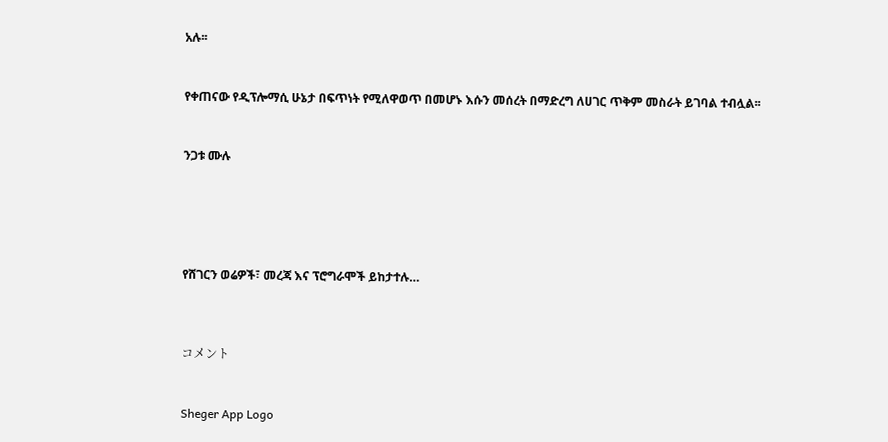አሉ፡፡


የቀጠናው የዲፕሎማሲ ሁኔታ በፍጥነት የሚለዋወጥ በመሆኑ እሱን መሰረት በማድረግ ለሀገር ጥቅም መስራት ይገባል ተብሏል፡፡


ንጋቱ ሙሉ





የሸገርን ወሬዎች፣ መረጃ እና ፕሮግራሞች ይከታተሉ…



コメント


Sheger App Logo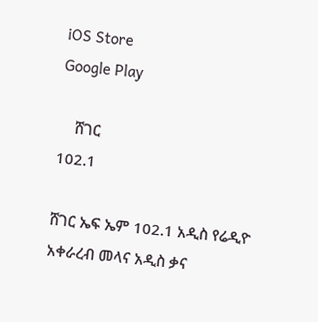iOS Store
Google Play

    ሸገር
102.1

ሸገር ኤፍ ኤም 102.1 አዲስ የሬዲዮ አቀራረብ መላና አዲስ ቃና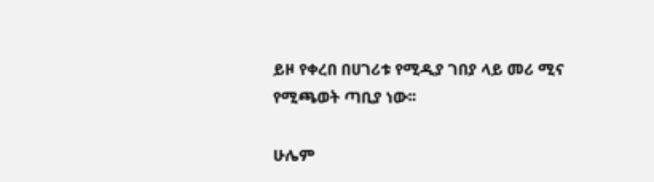ይዞ የቀረበ በሀገሪቱ የሚዲያ ገበያ ላይ መሪ ሚና የሚጫወት ጣቢያ ነው፡፡

ሁሌም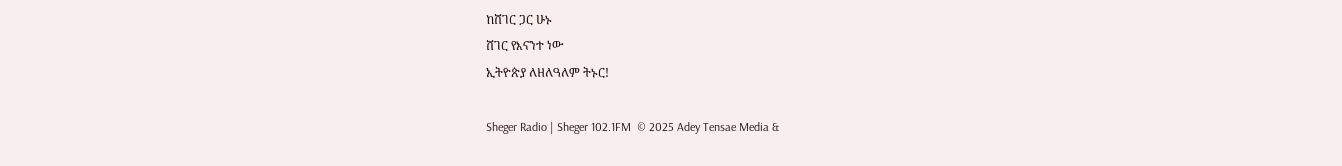ከሸገር ጋር ሁኑ
ሸገር የእናንተ ነው
ኢትዮጵያ ለዘለዓለም ትኑር!

Sheger Radio | Sheger 102.1FM  © 2025 Adey Tensae Media &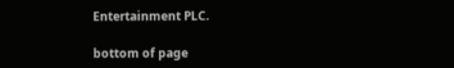Entertainment PLC.

bottom of page